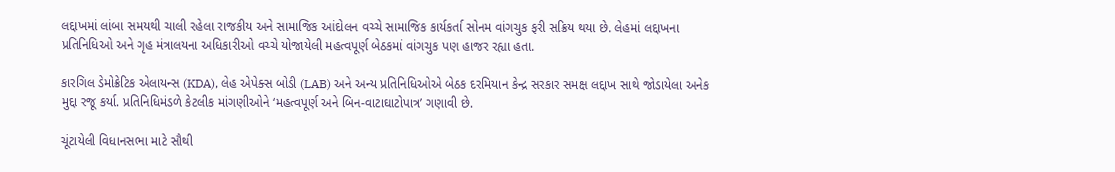લદ્દાખમાં લાંબા સમયથી ચાલી રહેલા રાજકીય અને સામાજિક આંદોલન વચ્ચે સામાજિક કાર્યકર્તા સોનમ વાંગચુક ફરી સક્રિય થયા છે. લેહમાં લદ્દાખના પ્રતિનિધિઓ અને ગૃહ મંત્રાલયના અધિકારીઓ વચ્ચે યોજાયેલી મહત્વપૂર્ણ બેઠકમાં વાંગચુક પણ હાજર રહ્યા હતા.

કારગિલ ડેમોક્રેટિક એલાયન્સ (KDA), લેહ એપેક્સ બોડી (LAB) અને અન્ય પ્રતિનિધિઓએ બેઠક દરમિયાન કેન્દ્ર સરકાર સમક્ષ લદ્દાખ સાથે જોડાયેલા અનેક મુદ્દા રજૂ કર્યા. પ્રતિનિધિમંડળે કેટલીક માંગણીઓને ‘મહત્વપૂર્ણ અને બિન-વાટાઘાટોપાત્ર’ ગણાવી છે.

ચૂંટાયેલી વિધાનસભા માટે સૌથી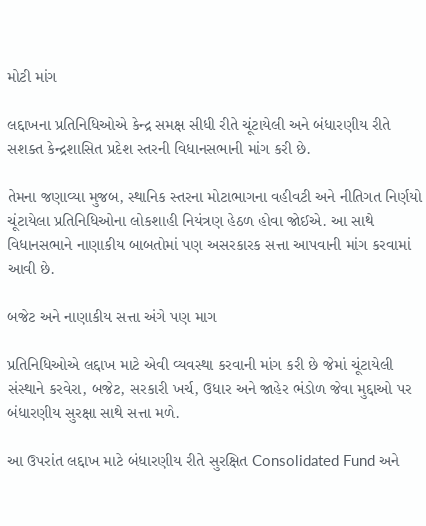મોટી માંગ

લદ્દાખના પ્રતિનિધિઓએ કેન્દ્ર સમક્ષ સીધી રીતે ચૂંટાયેલી અને બંધારણીય રીતે સશક્ત કેન્દ્રશાસિત પ્રદેશ સ્તરની વિધાનસભાની માંગ કરી છે.

તેમના જણાવ્યા મુજબ, સ્થાનિક સ્તરના મોટાભાગના વહીવટી અને નીતિગત નિર્ણયો ચૂંટાયેલા પ્રતિનિધિઓના લોકશાહી નિયંત્રણ હેઠળ હોવા જોઈએ. આ સાથે વિધાનસભાને નાણાકીય બાબતોમાં પણ અસરકારક સત્તા આપવાની માંગ કરવામાં આવી છે.

બજેટ અને નાણાકીય સત્તા અંગે પણ માગ

પ્રતિનિધિઓએ લદ્દાખ માટે એવી વ્યવસ્થા કરવાની માંગ કરી છે જેમાં ચૂંટાયેલી સંસ્થાને કરવેરા, બજેટ, સરકારી ખર્ચ, ઉધાર અને જાહેર ભંડોળ જેવા મુદ્દાઓ પર બંધારણીય સુરક્ષા સાથે સત્તા મળે.

આ ઉપરાંત લદ્દાખ માટે બંધારણીય રીતે સુરક્ષિત Consolidated Fund અને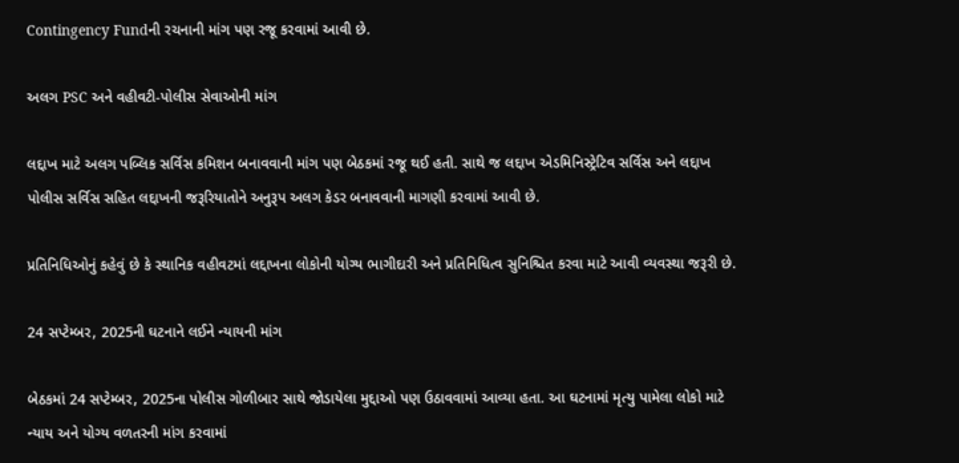Contingency Fundની રચનાની માંગ પણ રજૂ કરવામાં આવી છે.

અલગ PSC અને વહીવટી-પોલીસ સેવાઓની માંગ

લદ્દાખ માટે અલગ પબ્લિક સર્વિસ કમિશન બનાવવાની માંગ પણ બેઠકમાં રજૂ થઈ હતી. સાથે જ લદ્દાખ એડમિનિસ્ટ્રેટિવ સર્વિસ અને લદ્દાખ પોલીસ સર્વિસ સહિત લદ્દાખની જરૂરિયાતોને અનુરૂપ અલગ કેડર બનાવવાની માગણી કરવામાં આવી છે.

પ્રતિનિધિઓનું કહેવું છે કે સ્થાનિક વહીવટમાં લદ્દાખના લોકોની યોગ્ય ભાગીદારી અને પ્રતિનિધિત્વ સુનિશ્ચિત કરવા માટે આવી વ્યવસ્થા જરૂરી છે.

24 સપ્ટેમ્બર, 2025ની ઘટનાને લઈને ન્યાયની માંગ

બેઠકમાં 24 સપ્ટેમ્બર, 2025ના પોલીસ ગોળીબાર સાથે જોડાયેલા મુદ્દાઓ પણ ઉઠાવવામાં આવ્યા હતા. આ ઘટનામાં મૃત્યુ પામેલા લોકો માટે ન્યાય અને યોગ્ય વળતરની માંગ કરવામાં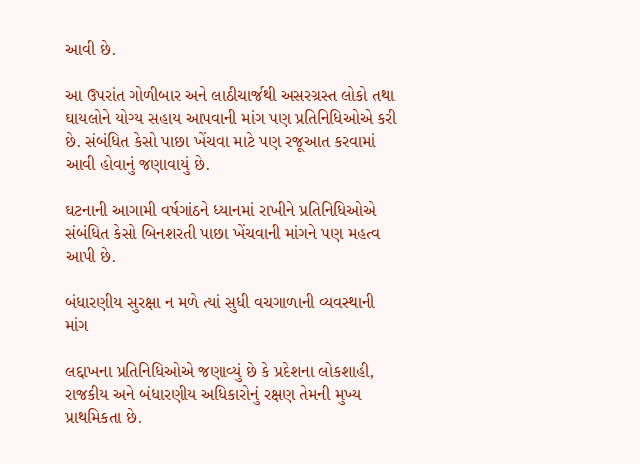આવી છે.

આ ઉપરાંત ગોળીબાર અને લાઠીચાર્જથી અસરગ્રસ્ત લોકો તથા ઘાયલોને યોગ્ય સહાય આપવાની માંગ પણ પ્રતિનિધિઓએ કરી છે. સંબંધિત કેસો પાછા ખેંચવા માટે પણ રજૂઆત કરવામાં આવી હોવાનું જણાવાયું છે.

ઘટનાની આગામી વર્ષગાંઠને ધ્યાનમાં રાખીને પ્રતિનિધિઓએ સંબંધિત કેસો બિનશરતી પાછા ખેંચવાની માંગને પણ મહત્વ આપી છે.

બંધારણીય સુરક્ષા ન મળે ત્યાં સુધી વચગાળાની વ્યવસ્થાની માંગ

લદ્દાખના પ્રતિનિધિઓએ જણાવ્યું છે કે પ્રદેશના લોકશાહી, રાજકીય અને બંધારણીય અધિકારોનું રક્ષણ તેમની મુખ્ય પ્રાથમિકતા છે.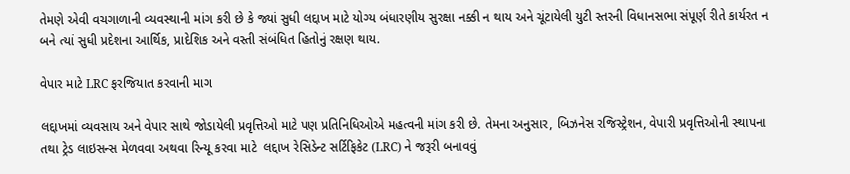તેમણે એવી વચગાળાની વ્યવસ્થાની માંગ કરી છે કે જ્યાં સુધી લદ્દાખ માટે યોગ્ય બંધારણીય સુરક્ષા નક્કી ન થાય અને ચૂંટાયેલી યુટી સ્તરની વિધાનસભા સંપૂર્ણ રીતે કાર્યરત ન બને ત્યાં સુધી પ્રદેશના આર્થિક, પ્રાદેશિક અને વસ્તી સંબંધિત હિતોનું રક્ષણ થાય.

વેપાર માટે LRC ફરજિયાત કરવાની માગ

લદ્દાખમાં વ્યવસાય અને વેપાર સાથે જોડાયેલી પ્રવૃત્તિઓ માટે પણ પ્રતિનિધિઓએ મહત્વની માંગ કરી છે. તેમના અનુસાર, બિઝનેસ રજિસ્ટ્રેશન, વેપારી પ્રવૃત્તિઓની સ્થાપના તથા ટ્રેડ લાઇસન્સ મેળવવા અથવા રિન્યૂ કરવા માટે  લદ્દાખ રેસિડેન્ટ સર્ટિફિકેટ (LRC) ને જરૂરી બનાવવું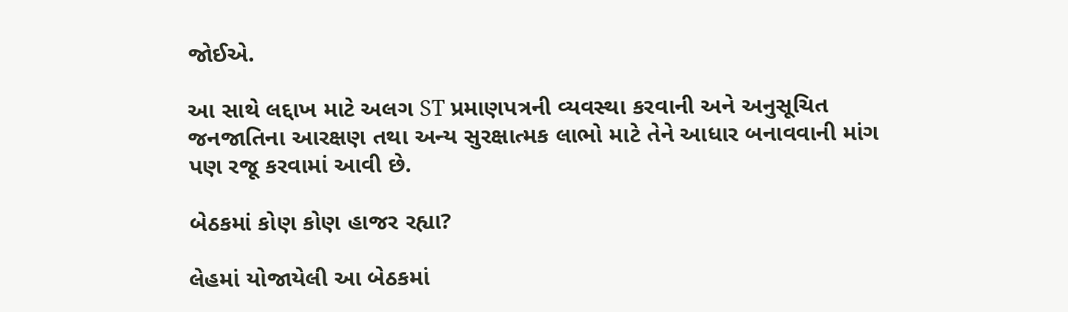જોઈએ.

આ સાથે લદ્દાખ માટે અલગ ST પ્રમાણપત્રની વ્યવસ્થા કરવાની અને અનુસૂચિત જનજાતિના આરક્ષણ તથા અન્ય સુરક્ષાત્મક લાભો માટે તેને આધાર બનાવવાની માંગ પણ રજૂ કરવામાં આવી છે.

બેઠકમાં કોણ કોણ હાજર રહ્યા?

લેહમાં યોજાયેલી આ બેઠકમાં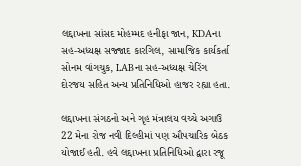લદ્દાખના સાંસદ મોહમ્મદ હનીફા જાન, KDAના સહ-અધ્યક્ષ સજ્જાદ કારગિલ, સામાજિક કાર્યકર્તા સોનમ વાંગચુક, LABના સહ-અધ્યક્ષ ચેરિંગ દોરજય સહિત અન્ય પ્રતિનિધિઓ હાજર રહ્યા હતા.

લદ્દાખના સંગઠનો અને ગૃહ મંત્રાલય વચ્ચે અગાઉ 22 મેના રોજ નવી દિલ્હીમાં પણ ઔપચારિક બેઠક યોજાઈ હતી. હવે લદ્દાખના પ્રતિનિધિઓ દ્વારા રજૂ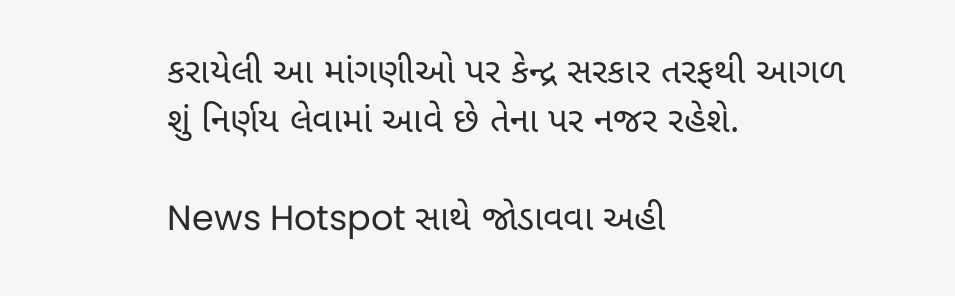કરાયેલી આ માંગણીઓ પર કેન્દ્ર સરકાર તરફથી આગળ શું નિર્ણય લેવામાં આવે છે તેના પર નજર રહેશે.

News Hotspot સાથે જોડાવવા અહી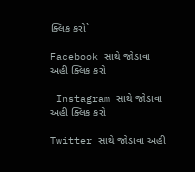ક્લિક કરો`

Facebook સાથે જોડાવા અહી ક્લિક કરો

 Instagram સાથે જોડાવા અહી ક્લિક કરો

Twitter સાથે જોડાવા અહી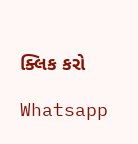ક્લિક કરો

Whatsapp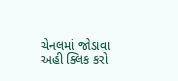ચેનલમાં જોડાવા અહી ક્લિક કરો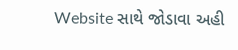Website સાથે જોડાવા અહી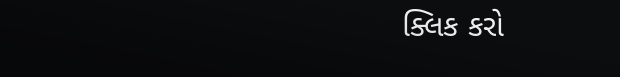ક્લિક કરો